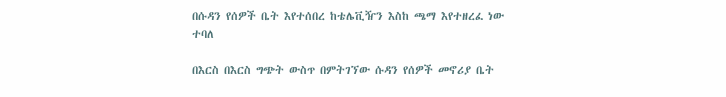በሱዳን የሰዎች ቤት እየተሰበረ ከቴሌቪዥን እስከ ጫማ እየተዘረፈ ነው ተባለ

በእርስ በእርስ ግጭት ውስጥ በምትገኘው ሱዳን የሰዎች መኖሪያ ቤት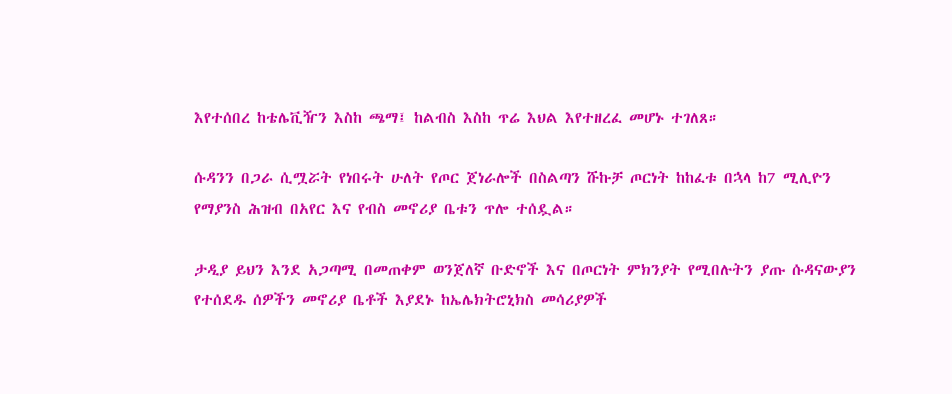እየተሰበረ ከቴሌቪዥን እስከ ጫማ፤ ከልብስ እስከ ጥሬ እህል እየተዘረፈ መሆኑ ተገለጸ።

ሱዳንን በጋራ ሲሟሯት የነበሩት ሁለት የጦር ጀነራሎች በስልጣን ሹኩቻ ጦርነት ከከፈቱ በኋላ ከ7 ሚሊዮን የማያንስ ሕዝብ በአየር እና የብስ መኖሪያ ቤቱን ጥሎ ተሰዷል።

ታዲያ ይህን እንደ አጋጣሚ በመጠቀም ወንጀለኛ ቡድኖች እና በጦርነት ምክንያት የሚበሉትን ያጡ ሱዳናውያን የተሰደዱ ሰዎችን መኖሪያ ቤቶች እያደኑ ከኤሌክትሮኒክስ መሳሪያዎች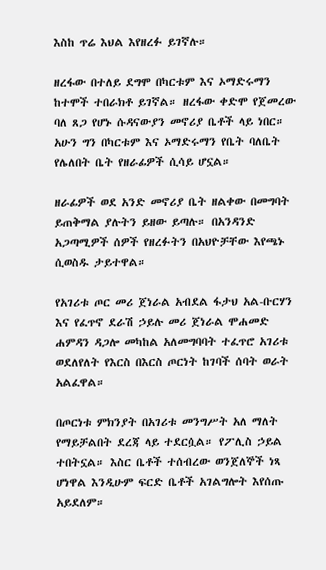እስከ ጥሬ እህል እየዘረፉ ይገኛሉ።

ዘረፋው በተለይ ደግሞ በካርቱም እና ኦማድሩማን ከተሞች ተበራክቶ ይገኛል። ዘረፋው ቀድሞ የጀመረው ባለ ጸጋ የሆኑ ሱዳናውያን መኖሪያ ቤቶች ላይ ነበር። አሁን ግን በካርቱም እና ኦማድሩማን የቤት ባለቤት የሌለበት ቤት የዘራፊዎች ሲሳይ ሆኗል።

ዘራፊዎች ወደ አንድ መኖሪያ ቤት ዘልቀው በመግባት ይጠቅማል ያሉትን ይዘው ይጣሉ። በአንዳንድ አጋጣሚዎች ሰዎች የዘረፉትን በአህዮቻቸው እየጫኑ ሲወስዱ ታይተዋል።

የአገሪቱ ጦር መሪ ጀነራል አብደል ፋታህ አል-ቡርሃን እና የፈጥኖ ደራሽ ኃይሉ መሪ ጀነራል ሞሐመድ ሐምዳን ዳጋሎ መካከል አለመግባባት ተፈጥሮ አገሪቱ ወደለየለት የእርስ በእርስ ጦርነት ከገባች ሰባት ወራት አልፈዋል።

በጦርነቱ ምክንያት በአገሪቱ መንግሥት አለ ማለት የማይቻልበት ደረጃ ላይ ተደርሷል። የፖሊስ ኃይል ተበትኗል። እስር ቤቶች ተሰብረው ወንጀለኞች ነጻ ሆነዋል እንዲሁም ፍርድ ቤቶች አገልግሎት እየሰጡ አይደለም።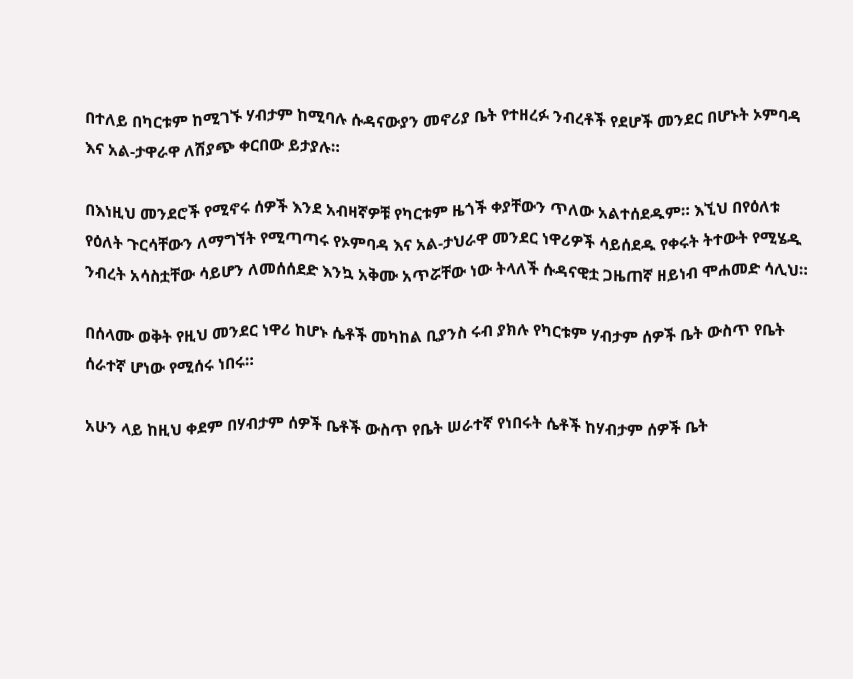በተለይ በካርቱም ከሚገኙ ሃብታም ከሚባሉ ሱዳናውያን መኖሪያ ቤት የተዘረፉ ንብረቶች የደሆች መንደር በሆኑት ኦምባዳ እና አል-ታዋራዋ ለሽያጭ ቀርበው ይታያሉ።

በእነዚህ መንደሮች የሚኖሩ ሰዎች እንደ አብዛኛዎቹ የካርቱም ዜጎች ቀያቸውን ጥለው አልተሰደዱም። እኚህ በየዕለቱ የዕለት ጉርሳቸውን ለማግኘት የሚጣጣሩ የኦምባዳ እና አል-ታህራዋ መንደር ነዋሪዎች ሳይሰደዱ የቀሩት ትተውት የሚሄዱ ንብረት አሳስቷቸው ሳይሆን ለመሰሰደድ እንኳ አቅሙ አጥሯቸው ነው ትላለች ሱዳናዊቷ ጋዜጠኛ ዘይነብ ሞሐመድ ሳሊህ።

በሰላሙ ወቅት የዚህ መንደር ነዋሪ ከሆኑ ሴቶች መካከል ቢያንስ ሩብ ያክሉ የካርቱም ሃብታም ሰዎች ቤት ውስጥ የቤት ሰራተኛ ሆነው የሚሰሩ ነበሩ።

አሁን ላይ ከዚህ ቀደም በሃብታም ሰዎች ቤቶች ውስጥ የቤት ሠራተኛ የነበሩት ሴቶች ከሃብታም ሰዎች ቤት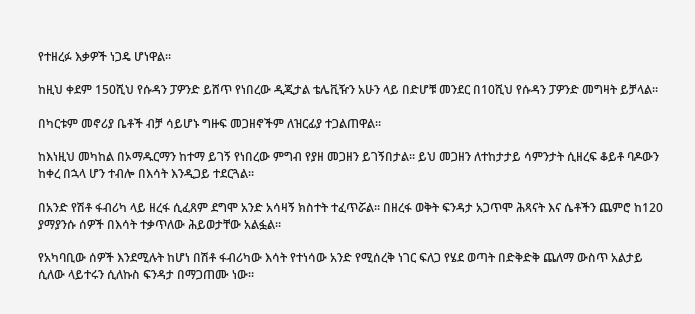የተዘረፉ እቃዎች ነጋዴ ሆነዋል።

ከዚህ ቀደም 150ሺህ የሱዳን ፓዎንድ ይሸጥ የነበረው ዲጂታል ቴሌቪዥን አሁን ላይ በድሆቹ መንደር በ10ሺህ የሱዳን ፓዎንድ መግዛት ይቻላል።

በካርቱም መኖሪያ ቤቶች ብቻ ሳይሆኑ ግዙፍ መጋዘኖችም ለዝርፊያ ተጋልጠዋል።

ከእነዚህ መካከል በኦማዱርማን ከተማ ይገኝ የነበረው ምግብ የያዘ መጋዘን ይገኝበታል። ይህ መጋዘን ለተከታታይ ሳምንታት ሲዘረፍ ቆይቶ ባዶውን ከቀረ በኋላ ሆን ተብሎ በእሳት እንዲጋይ ተደርጓል።

በአንድ የሽቶ ፋብሪካ ላይ ዘረፋ ሲፈጸም ደግሞ አንድ አሳዛኝ ክስተት ተፈጥሯል። በዘረፋ ወቅት ፍንዳታ አጋጥሞ ሕጻናት እና ሴቶችን ጨምሮ ከ120 ያማያንሱ ሰዎች በእሳት ተቃጥለው ሕይወታቸው አልፏል።

የአካባቢው ሰዎች እንደሚሉት ከሆነ በሽቶ ፋብሪካው እሳት የተነሳው አንድ የሚሰረቅ ነገር ፍለጋ የሄደ ወጣት በድቅድቅ ጨለማ ውስጥ አልታይ ሲለው ላይተሩን ሲለኩስ ፍንዳታ በማጋጠሙ ነው።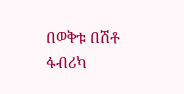በወቅቱ በሽቶ ፋብሪካ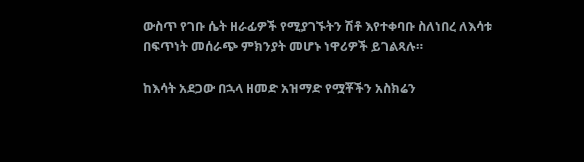ውስጥ የገቡ ሴት ዘራፊዎች የሚያገኙትን ሽቶ እየተቀባቡ ስለነበረ ለእሳቱ በፍጥነት መሰራጭ ምክንያት መሆኑ ነዋሪዎች ይገልጻሉ።

ከእሳት አደጋው በኋላ ዘመድ አዝማድ የሟቾችን አስክሬን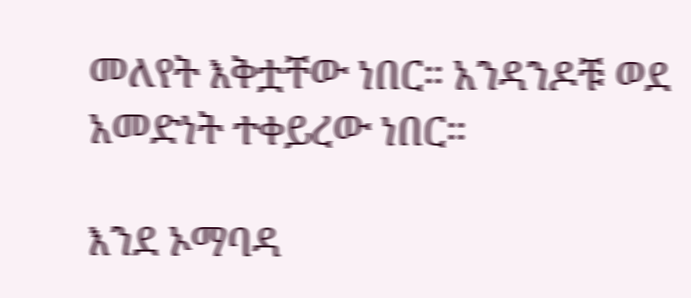መለየት እቅቷቸው ነበር። አንዳንዶቹ ወደ አመድነት ተቀይረው ነበር።

እንደ ኦማባዳ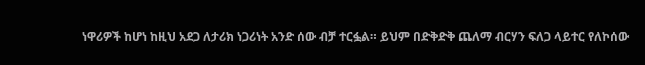ነዋሪዎች ከሆነ ከዚህ አደጋ ለታሪክ ነጋሪነት አንድ ሰው ብቻ ተርፏል። ይህም በድቅድቅ ጨለማ ብርሃን ፍለጋ ላይተር የለኮሰው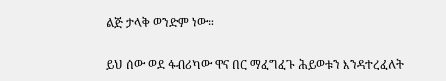ልጅ ታላቅ ወንድም ነው።

ይህ ሰው ወደ ፋብሪካው ዋና በር ማፈግፈጉ ሕይወቱን እንዳተረፈለት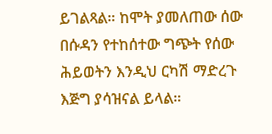ይገልጻል። ከሞት ያመለጠው ሰው በሱዳን የተከሰተው ግጭት የሰው ሕይወትን እንዲህ ርካሽ ማድረጉ እጅግ ያሳዝናል ይላል።